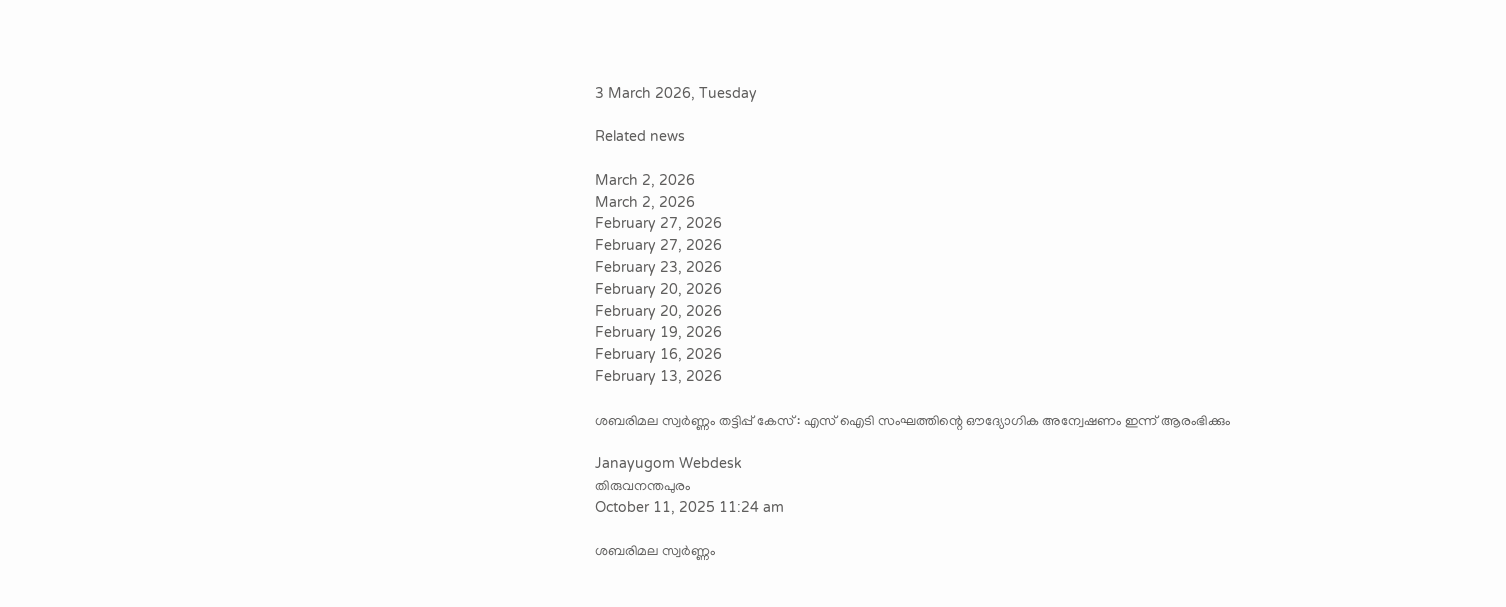3 March 2026, Tuesday

Related news

March 2, 2026
March 2, 2026
February 27, 2026
February 27, 2026
February 23, 2026
February 20, 2026
February 20, 2026
February 19, 2026
February 16, 2026
February 13, 2026

ശബരിമല സ്വര്‍ണ്ണം തട്ടിപ്പ് കേസ് : എസ് ഐടി സംഘത്തിന്റെ ഔദ്യോഗിക അന്വേഷണം ഇന്ന് ആരംഭിക്കും

Janayugom Webdesk
തിരുവനന്തപുരം
October 11, 2025 11:24 am

ശബരിമല സ്വര്‍ണ്ണം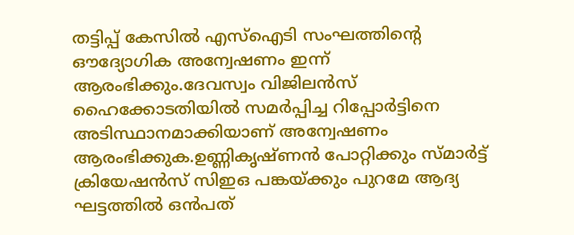തട്ടിപ്പ് കേസില്‍ എസ്ഐടി സംഘത്തിന്റെ ഔദ്യോഗിക അന്വേഷണം ഇന്ന് ആരംഭിക്കും.ദേവസ്വം വിജിലന്‍സ് ഹൈക്കോടതിയില്‍ സമര്‍പ്പിച്ച റിപ്പോര്‍ട്ടിനെ അടിസ്ഥാനമാക്കിയാണ് അന്വേഷണം ആരംഭിക്കുക.ഉണ്ണികൃഷ്ണന്‍ പോറ്റിക്കും സ്മാര്‍ട്ട് ക്രിയേഷന്‍സ് സിഇഒ പങ്കയ്ക്കും പുറമേ ആദ്യ ഘട്ടത്തില്‍ ഒന്‍പത്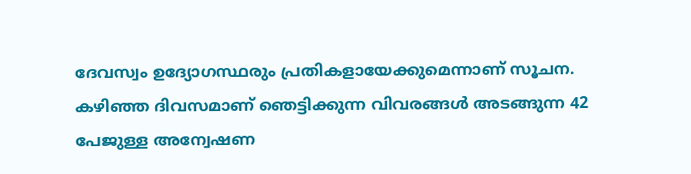ദേവസ്വം ഉദ്യോഗസ്ഥരും പ്രതികളായേക്കുമെന്നാണ് സൂചന. കഴിഞ്ഞ ദിവസമാണ് ഞെട്ടിക്കുന്ന വിവരങ്ങൾ അടങ്ങുന്ന 42 പേജുള്ള അന്വേഷണ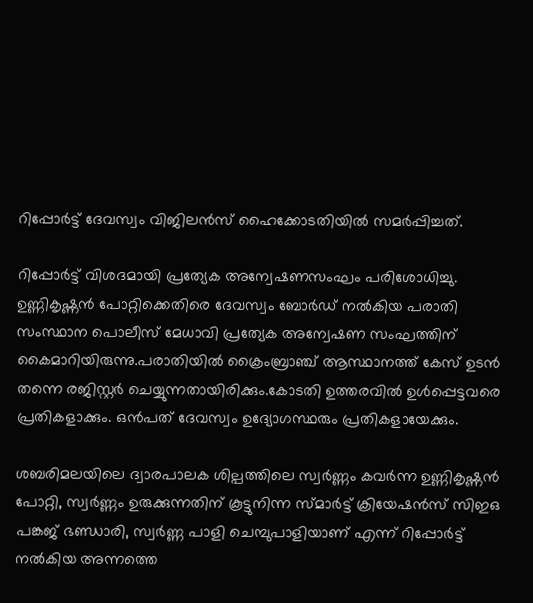റിപ്പോർട്ട് ദേവസ്വം വിജിലൻസ് ഹൈക്കോടതിയിൽ സമർപ്പിച്ചത്.

റിപ്പോർട്ട് വിശദമായി പ്രത്യേക അന്വേഷണസംഘം പരിശോധിച്ചു. ഉണ്ണികൃഷ്ണൻ പോറ്റിക്കെതിരെ ദേവസ്വം ബോർഡ് നൽകിയ പരാതി സംസ്ഥാന പൊലീസ് മേധാവി പ്രത്യേക അന്വേഷണ സംഘത്തിന് കൈമാറിയിരുന്നു.പരാതിയിൽ ക്രൈംബ്രാഞ്ച് ആസ്ഥാനത്ത് കേസ് ഉടൻ തന്നെ രജിസ്റ്റർ ചെയ്യുന്നതായിരിക്കും.കോടതി ഉത്തരവിൽ ഉൾപ്പെട്ടവരെ പ്രതികളാക്കും. ഒൻപത് ദേവസ്വം ഉദ്യോഗസ്ഥരും പ്രതികളായേക്കും.

ശബരിമലയിലെ ദ്വാരപാലക ശില്പത്തിലെ സ്വർണ്ണം കവർന്ന ഉണ്ണികൃഷ്ണൻ പോറ്റി, സ്വർണ്ണം ഉരുക്കുന്നതിന് കൂട്ടുനിന്ന സ്മാർട്ട് ക്രിയേഷൻസ് സിഇഒ പങ്കജ് ഭണ്ഡാരി, സ്വർണ്ണ പാളി ചെമ്പുപാളിയാണ് എന്ന് റിപ്പോർട്ട് നൽകിയ അന്നത്തെ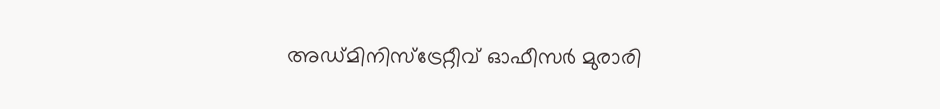അഡ്മിനിസ്ട്രേറ്റീവ് ഓഫീസർ മുരാരി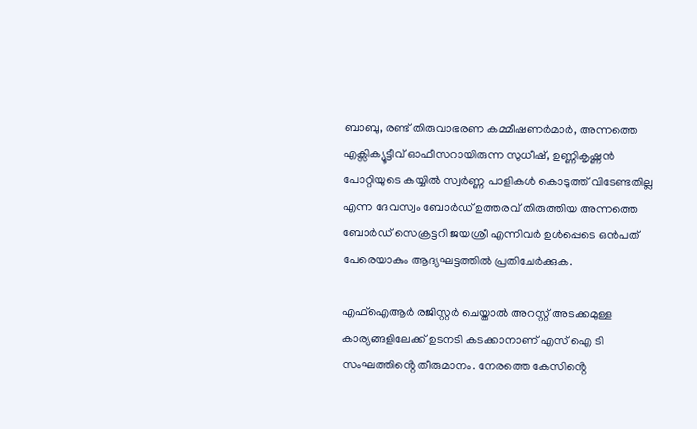ബാബു, രണ്ട് തിരുവാഭരണ കമ്മീഷണർമാർ, അന്നത്തെ എക്സിക്യൂട്ടീവ് ഓഫീസറായിരുന്ന സുധീഷ്, ഉണ്ണികൃഷ്ണൻ പോറ്റിയുടെ കയ്യിൽ സ്വർണ്ണ പാളികൾ കൊടുത്ത് വിടേണ്ടതില്ല എന്ന ദേവസ്വം ബോർഡ് ഉത്തരവ് തിരുത്തിയ അന്നത്തെ ബോർഡ് സെക്രട്ടറി ജയശ്രീ എന്നിവർ ഉൾപ്പെടെ ഒൻപത് പേരെയാകും ആദ്യഘട്ടത്തിൽ പ്രതിചേർക്കുക.

എഫ്ഐആർ രജിസ്റ്റർ ചെയ്താൽ അറസ്റ്റ് അടക്കമുള്ള കാര്യങ്ങളിലേക്ക് ഉടനടി കടക്കാനാണ് എസ് ഐ ടി സംഘത്തിൻ്റെ തീരുമാനം. നേരത്തെ കേസിൻ്റെ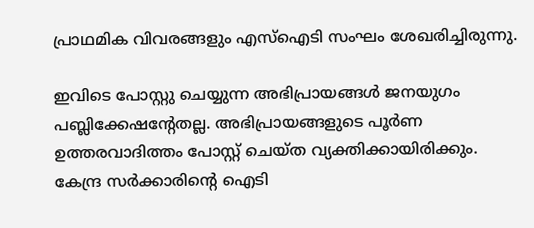പ്രാഥമിക വിവരങ്ങളും എസ്ഐടി സംഘം ശേഖരിച്ചിരുന്നു.

ഇവിടെ പോസ്റ്റു ചെയ്യുന്ന അഭിപ്രായങ്ങള്‍ ജനയുഗം പബ്ലിക്കേഷന്റേതല്ല. അഭിപ്രായങ്ങളുടെ പൂര്‍ണ ഉത്തരവാദിത്തം പോസ്റ്റ് ചെയ്ത വ്യക്തിക്കായിരിക്കും. കേന്ദ്ര സര്‍ക്കാരിന്റെ ഐടി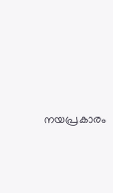നയപ്രകാരം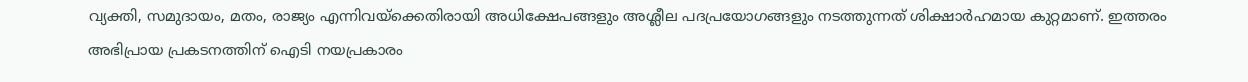വ്യക്തി, സമുദായം, മതം, രാജ്യം എന്നിവയ്‌ക്കെതിരായി അധിക്ഷേപങ്ങളും അശ്ലീല പദപ്രയോഗങ്ങളും നടത്തുന്നത് ശിക്ഷാര്‍ഹമായ കുറ്റമാണ്. ഇത്തരം അഭിപ്രായ പ്രകടനത്തിന് ഐടി നയപ്രകാരം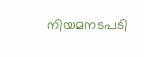നിയമനടപടി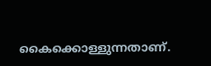കൈക്കൊള്ളുന്നതാണ്.